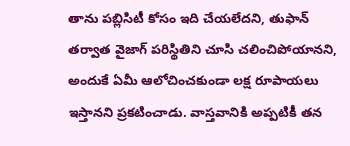తాను పబ్లిసిటీ కోసం ఇది చేయలేదని, తుఫాన్ తర్వాత వైజాగ్ పరిస్థితిని చూసి చలించిపోయానని, అందుకే ఏమీ ఆలోచించకుండా లక్ష రూపాయలు ఇస్తానని ప్రకటించాడు. వాస్తవానికి అప్పటికీ తన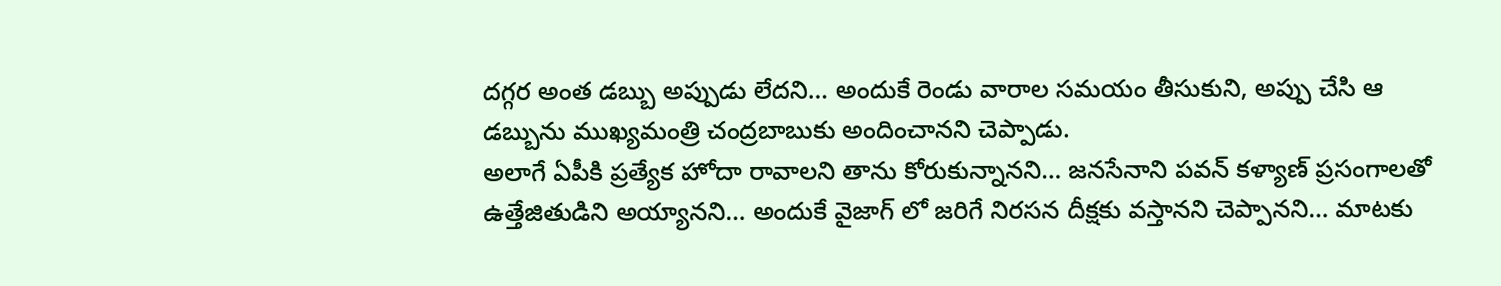దగ్గర అంత డబ్బు అప్పుడు లేదని… అందుకే రెండు వారాల సమయం తీసుకుని, అప్పు చేసి ఆ డబ్బును ముఖ్యమంత్రి చంద్రబాబుకు అందించానని చెప్పాడు.
అలాగే ఏపీకి ప్రత్యేక హోదా రావాలని తాను కోరుకున్నానని… జనసేనాని పవన్ కళ్యాణ్ ప్రసంగాలతో ఉత్తేజితుడిని అయ్యానని… అందుకే వైజాగ్ లో జరిగే నిరసన దీక్షకు వస్తానని చెప్పానని… మాటకు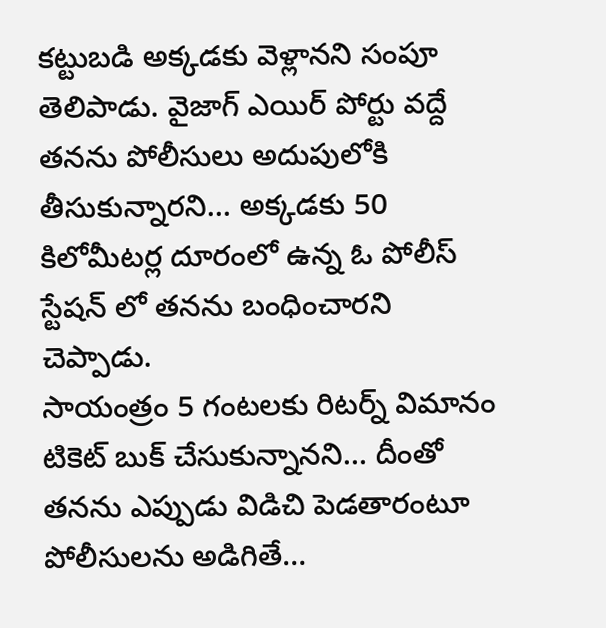కట్టుబడి అక్కడకు వెళ్లానని సంపూ తెలిపాడు. వైజాగ్ ఎయిర్ పోర్టు వద్దే తనను పోలీసులు అదుపులోకి తీసుకున్నారని… అక్కడకు 50 కిలోమీటర్ల దూరంలో ఉన్న ఓ పోలీస్ స్టేషన్ లో తనను బంధించారని చెప్పాడు.
సాయంత్రం 5 గంటలకు రిటర్న్ విమానం టికెట్ బుక్ చేసుకున్నానని… దీంతో తనను ఎప్పుడు విడిచి పెడతారంటూ పోలీసులను అడిగితే…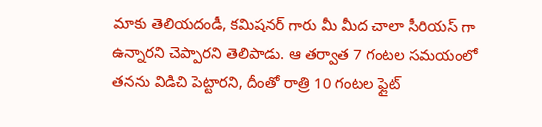మాకు తెలియదండీ, కమిషనర్ గారు మీ మీద చాలా సీరియస్ గా ఉన్నారని చెప్పారని తెలిపాడు. ఆ తర్వాత 7 గంటల సమయంలో తనను విడిచి పెట్టారని, దీంతో రాత్రి 10 గంటల ఫ్లైట్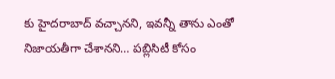కు హైదరాబాద్ వచ్చానని, ఇవన్నీ తాను ఎంతో నిజాయతీగా చేశానని… పబ్లిసిటీ కోసం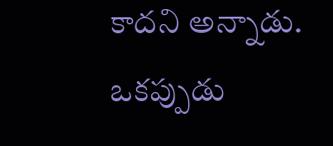కాదని అన్నాడు.
ఒకప్పుడు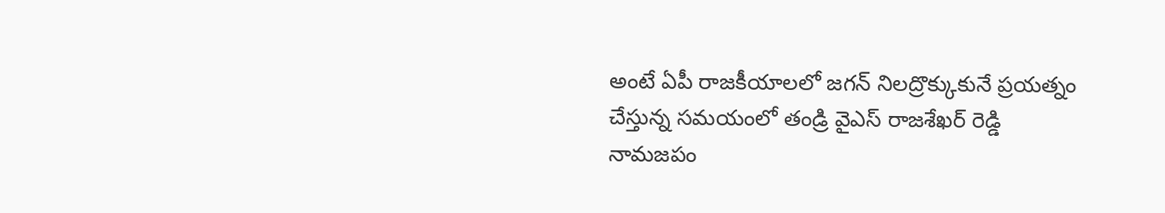అంటే ఏపీ రాజకీయాలలో జగన్ నిలద్రొక్కుకునే ప్రయత్నం చేస్తున్న సమయంలో తండ్రి వైఎస్ రాజశేఖర్ రెడ్డి నామజపం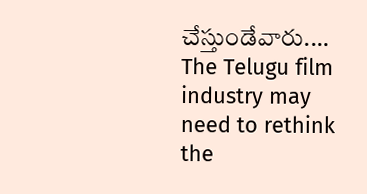చేస్తుండేవారు.…
The Telugu film industry may need to rethink the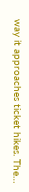way it approaches ticket hikes. The…